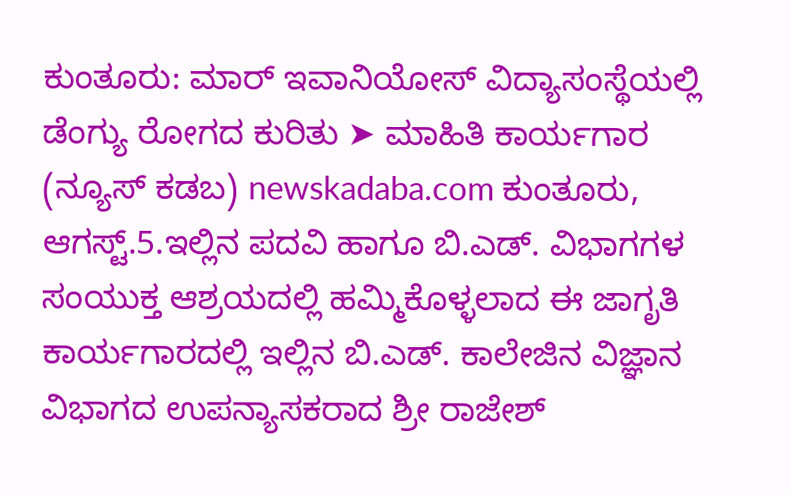ಕುಂತೂರು: ಮಾರ್ ಇವಾನಿಯೋಸ್ ವಿದ್ಯಾಸಂಸ್ಥೆಯಲ್ಲಿ ಡೆಂಗ್ಯು ರೋಗದ ಕುರಿತು ➤ ಮಾಹಿತಿ ಕಾರ್ಯಗಾರ
(ನ್ಯೂಸ್ ಕಡಬ) newskadaba.com ಕುಂತೂರು, ಆಗಸ್ಟ್.5.ಇಲ್ಲಿನ ಪದವಿ ಹಾಗೂ ಬಿ.ಎಡ್. ವಿಭಾಗಗಳ ಸಂಯುಕ್ತ ಆಶ್ರಯದಲ್ಲಿ ಹಮ್ಮಿಕೊಳ್ಳಲಾದ ಈ ಜಾಗೃತಿ ಕಾರ್ಯಗಾರದಲ್ಲಿ ಇಲ್ಲಿನ ಬಿ.ಎಡ್. ಕಾಲೇಜಿನ ವಿಜ್ಞಾನ ವಿಭಾಗದ ಉಪನ್ಯಾಸಕರಾದ ಶ್ರೀ ರಾಜೇಶ್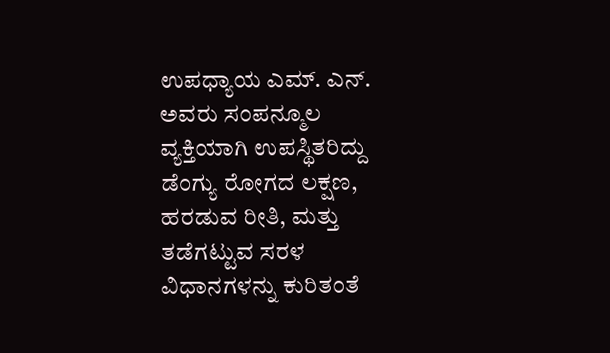ಉಪಧ್ಯಾಯ ಎಮ್. ಎನ್. ಅವರು ಸಂಪನ್ಮೂಲ ವ್ಯಕ್ತಿಯಾಗಿ ಉಪಸ್ಥಿತರಿದ್ದು ಡೆಂಗ್ಯು ರೋಗದ ಲಕ್ಷಣ, ಹರಡುವ ರೀತಿ, ಮತ್ತು ತಡೆಗಟ್ಟುವ ಸರಳ ವಿಧಾನಗಳನ್ನು ಕುರಿತಂತೆ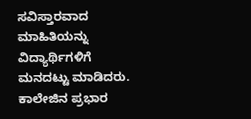ಸವಿಸ್ತಾರವಾದ ಮಾಹಿತಿಯನ್ನು ವಿದ್ಯಾರ್ಥಿಗಳಿಗೆ ಮನದಟ್ಟು ಮಾಡಿದರು. ಕಾಲೇಜಿನ ಪ್ರಭಾರ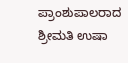ಪ್ರಾಂಶುಪಾಲರಾದ ಶ್ರೀಮತಿ ಉಷಾ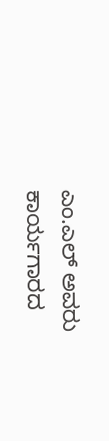ಎಂ.ಎಲ್ ಅವರು ಕಾರ್ಯಗಾರದ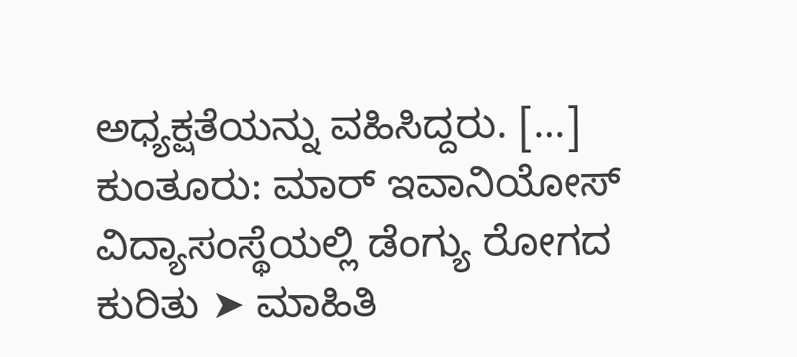ಅಧ್ಯಕ್ಷತೆಯನ್ನು ವಹಿಸಿದ್ದರು. […]
ಕುಂತೂರು: ಮಾರ್ ಇವಾನಿಯೋಸ್ ವಿದ್ಯಾಸಂಸ್ಥೆಯಲ್ಲಿ ಡೆಂಗ್ಯು ರೋಗದ ಕುರಿತು ➤ ಮಾಹಿತಿ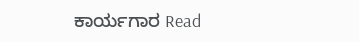ಕಾರ್ಯಗಾರ Read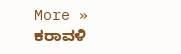More »
ಕರಾವಳಿ